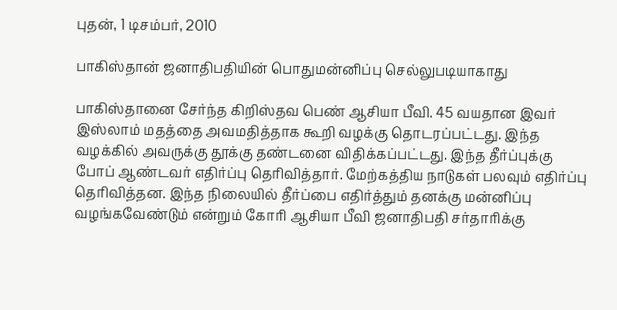புதன், 1 டிசம்பர், 2010

பாகிஸ்தான் ஜனாதிபதியின் பொதுமன்னிப்பு செல்லுபடியாகாது

பாகிஸ்தானை சேர்ந்த கிறிஸ்தவ பெண் ஆசியா பீவி. 45 வயதான இவர் இஸ்லாம் மதத்தை அவமதித்தாக கூறி வழக்கு தொடரப்பட்டது. இந்த வழக்கில் அவருக்கு தூக்கு தண்டனை விதிக்கப்பட்டது. இந்த தீர்ப்புக்கு போப் ஆண்டவர் எதிர்ப்பு தெரிவித்தார். மேற்கத்திய நாடுகள் பலவும் எதிர்ப்பு தெரிவித்தன. இந்த நிலையில் தீர்ப்பை எதிர்த்தும் தனக்கு மன்னிப்பு வழங்கவேண்டும் என்றும் கோரி ஆசியா பீவி ஜனாதிபதி சர்தாரிக்கு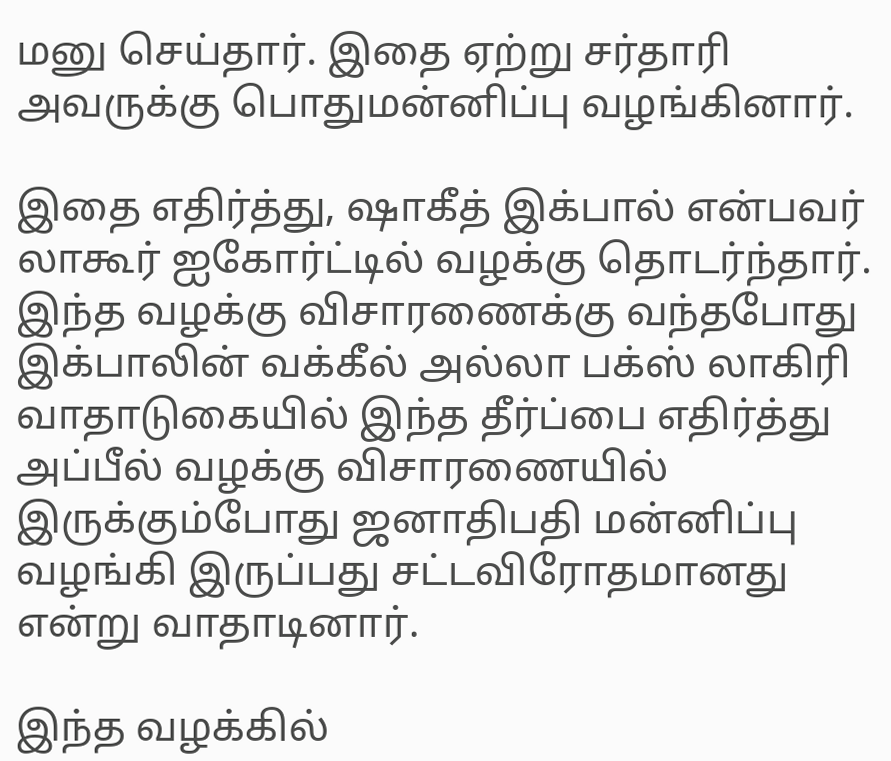மனு செய்தார். இதை ஏற்று சர்தாரி அவருக்கு பொதுமன்னிப்பு வழங்கினார்.

இதை எதிர்த்து, ஷாகீத் இக்பால் என்பவர் லாகூர் ஐகோர்ட்டில் வழக்கு தொடர்ந்தார். இந்த வழக்கு விசாரணைக்கு வந்தபோது இக்பாலின் வக்கீல் அல்லா பக்ஸ் லாகிரி வாதாடுகையில் இந்த தீர்ப்பை எதிர்த்து அப்பீல் வழக்கு விசாரணையில் இருக்கும்போது ஜனாதிபதி மன்னிப்பு வழங்கி இருப்பது சட்டவிரோதமானது என்று வாதாடினார்.

இந்த வழக்கில்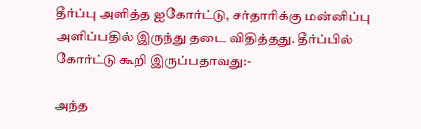தீர்ப்பு அளித்த ஐகோர்ட்டு, சர்தாரிக்கு மன்னிப்பு அளிப்பதில் இருந்து தடை விதித்தது. தீர்ப்பில் கோர்ட்டு கூறி இருப்பதாவது:-

அந்த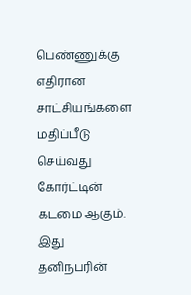பெண்ணுக்கு எதிரான சாட்சியங்களை மதிப்பீடு செய்வது கோர்ட்டின் கடமை ஆகும். இது தனிநபரின்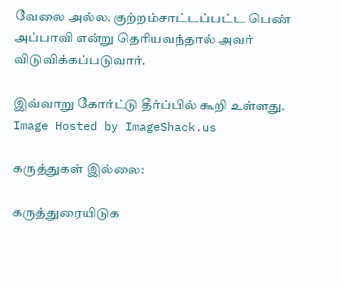வேலை அல்ல. குற்றம்சாட்டப்பட்ட பெண் அப்பாவி என்று தெரியவந்தால் அவர் விடுவிக்கப்படுவார்.

இவ்வாறு கோர்ட்டு தீர்ப்பில் கூறி உள்ளது.
Image Hosted by ImageShack.us

கருத்துகள் இல்லை:

கருத்துரையிடுக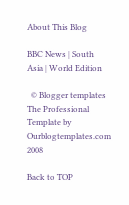About This Blog

BBC News | South Asia | World Edition

  © Blogger templates The Professional Template by Ourblogtemplates.com 2008

Back to TOP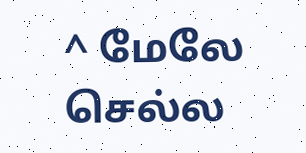^ மேலே செல்ல